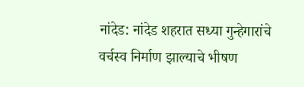नांदेड: नांदेड शहरात सध्या गुन्हेगारांचे वर्चस्व निर्माण झाल्याचे भीषण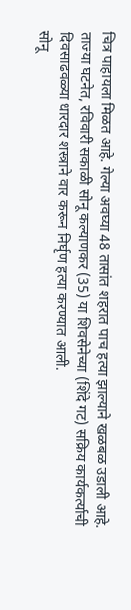चित्र पाहायला मिळत आहे. गेल्या अवघ्या 48 तासांत शहरात पाच हत्या झाल्याने खळबळ उडाली आहे. ताज्या घटनेत, रविवारी सकाळी सोनू कल्याणकर (35) या शिवसेनेच्या (शिंदे गट) सक्रिय कार्यकर्त्याची दिवसाढवळ्या धारदार शस्त्राने वार करून निर्घृण हत्या करण्यात आली.
सोनू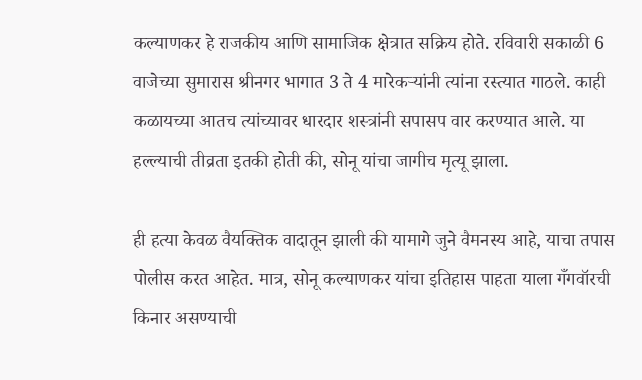कल्याणकर हे राजकीय आणि सामाजिक क्षेत्रात सक्रिय होते. रविवारी सकाळी 6 वाजेच्या सुमारास श्रीनगर भागात 3 ते 4 मारेकऱ्यांनी त्यांना रस्त्यात गाठले. काही कळायच्या आतच त्यांच्यावर धारदार शस्त्रांनी सपासप वार करण्यात आले. या हल्ल्याची तीव्रता इतकी होती की, सोनू यांचा जागीच मृत्यू झाला.

ही हत्या केवळ वैयक्तिक वादातून झाली की यामागे जुने वैमनस्य आहे, याचा तपास पोलीस करत आहेत. मात्र, सोनू कल्याणकर यांचा इतिहास पाहता याला गँगवॉरची किनार असण्याची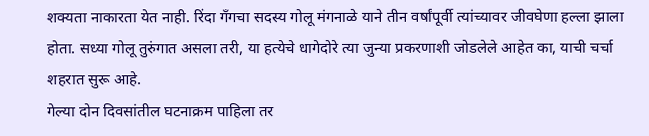शक्यता नाकारता येत नाही. रिंदा गँगचा सदस्य गोलू मंगनाळे याने तीन वर्षांपूर्वी त्यांच्यावर जीवघेणा हल्ला झाला होता. सध्या गोलू तुरुंगात असला तरी, या हत्येचे धागेदोरे त्या जुन्या प्रकरणाशी जोडलेले आहेत का, याची चर्चा शहरात सुरू आहे.
गेल्या दोन दिवसांतील घटनाक्रम पाहिला तर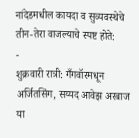नांदेडमधील कायदा व सुव्यवस्थेचे तीन-तेरा वाजल्याचे स्पष्ट होते:
-
शुक्रवारी रात्री: गँगवॉरमधून अर्जितसिंग, सय्यद आवेझ अरबाज या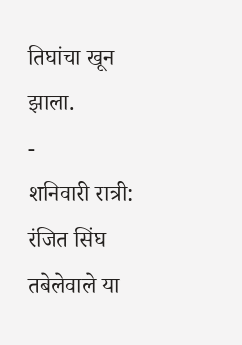तिघांचा खून झाला.
-
शनिवारी रात्री: रंजित सिंघ तबेलेवाले या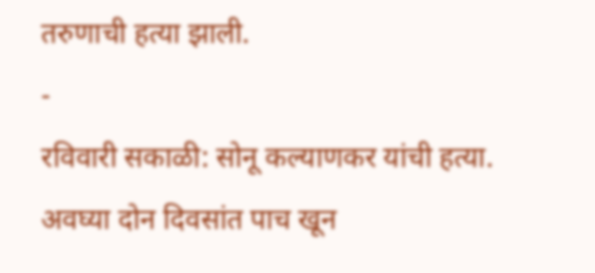तरुणाची हत्या झाली.
-
रविवारी सकाळी: सोनू कल्याणकर यांची हत्या.
अवघ्या दोन दिवसांत पाच खून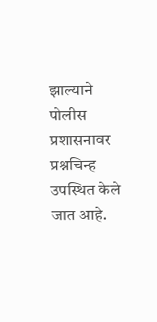झाल्याने पोलीस प्रशासनावर प्रश्नचिन्ह उपस्थित केले जात आहे.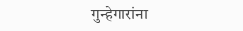गुन्हेगारांना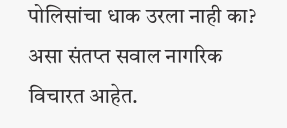पोलिसांचा धाक उरला नाही का? असा संतप्त सवाल नागरिक विचारत आहेत.